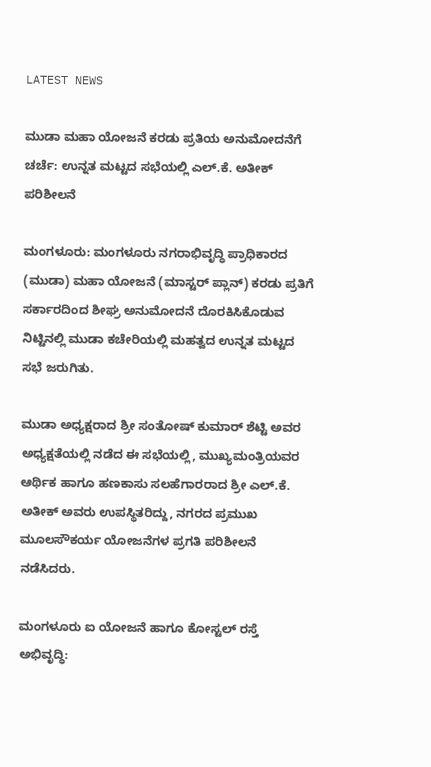LATEST NEWS

ಮುಡಾ ಮಹಾ ಯೋಜನೆ ಕರಡು ಪ್ರತಿಯ ಅನುಮೋದನೆಗೆ ಚರ್ಚೆ: ಉನ್ನತ ಮಟ್ಟದ ಸಭೆಯಲ್ಲಿ ಎಲ್.ಕೆ. ಅತೀಕ್ ಪರಿಶೀಲನೆ

ಮಂಗಳೂರು: ಮಂಗಳೂರು ನಗರಾಭಿವೃದ್ಧಿ ಪ್ರಾಧಿಕಾರದ (ಮುಡಾ) ಮಹಾ ಯೋಜನೆ (ಮಾಸ್ಟರ್ ಪ್ಲಾನ್) ಕರಡು ಪ್ರತಿಗೆ ಸರ್ಕಾರದಿಂದ ಶೀಘ್ರ ಅನುಮೋದನೆ ದೊರಕಿಸಿಕೊಡುವ ನಿಟ್ಟಿನಲ್ಲಿ ಮುಡಾ ಕಚೇರಿಯಲ್ಲಿ ಮಹತ್ವದ ಉನ್ನತ ಮಟ್ಟದ ಸಭೆ ಜರುಗಿತು.

ಮುಡಾ ಅಧ್ಯಕ್ಷರಾದ ಶ್ರೀ ಸಂತೋಷ್ ಕುಮಾರ್ ಶೆಟ್ಟಿ ಅವರ ಅಧ್ಯಕ್ಷತೆಯಲ್ಲಿ ನಡೆದ ಈ ಸಭೆಯಲ್ಲಿ, ಮುಖ್ಯಮಂತ್ರಿಯವರ ಆರ್ಥಿಕ ಹಾಗೂ ಹಣಕಾಸು ಸಲಹೆಗಾರರಾದ ಶ್ರೀ ಎಲ್.ಕೆ. ಅತೀಕ್ ಅವರು ಉಪಸ್ಥಿತರಿದ್ದು, ನಗರದ ಪ್ರಮುಖ ಮೂಲಸೌಕರ್ಯ ಯೋಜನೆಗಳ ಪ್ರಗತಿ ಪರಿಶೀಲನೆ ನಡೆಸಿದರು.

ಮಂಗಳೂರು ಐ ಯೋಜನೆ ಹಾಗೂ ಕೋಸ್ಟಲ್ ರಸ್ತೆ ಅಭಿವೃದ್ಧಿ: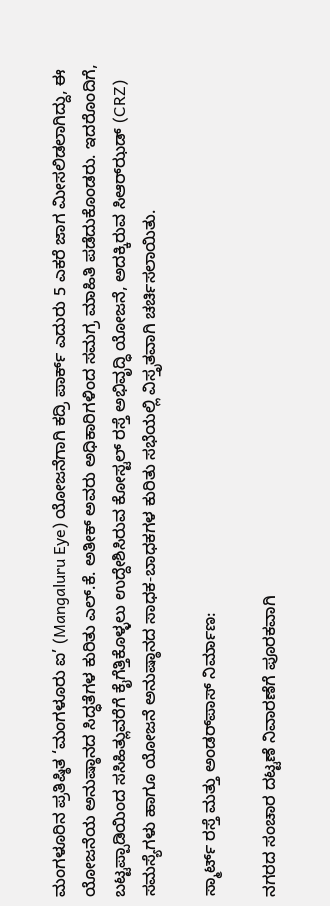ಮಂಗಳೂರಿನ ಪ್ರತಿಷ್ಠಿತ ‘ಮಂಗಳೂರು ಐ’ (Mangaluru Eye) ಯೋಜನೆಗಾಗಿ ಕದ್ರಿ ಪಾರ್ಕ್ ಎದುರು 5 ಎಕರೆ ಜಾಗ ಮೀಸಲಿಡಲಾಗಿದ್ದು, ಈ ಯೋಜನೆಯ ಅನುಷ್ಠಾನದ ಸಿದ್ಧತೆಗಳ ಕುರಿತು ಎಲ್.ಕೆ. ಅತೀಕ್ ಅವರು ಅಧಿಕಾರಿಗಳಿಂದ ಸಮಗ್ರ ಮಾಹಿತಿ ಪಡೆದುಕೊಂಡರು. ಇದರೊಂದಿಗೆ, ಬಟ್ಟಪ್ಪಾಡಿಯಿಂದ ಸಸಿಹಿತ್ಲುವರೆಗೆ ಕೈಗೆತ್ತಿಕೊಳ್ಳಲು ಉದ್ದೇಶಿಸಿರುವ ಕೋಸ್ಟಲ್ ರಸ್ತೆ ಅಭಿವೃದ್ಧಿ ಯೋಜನೆ, ಅದಕ್ಕಿರುವ ಸಿಆರ್‌ಝಡ್ (CRZ) ಸಮಸ್ಯೆಗಳು ಹಾಗೂ ಯೋಜನೆ ಅನುಷ್ಠಾನದ ಸಾಧಕ-ಬಾಧಕಗಳ ಕುರಿತು ಸಭೆಯಲ್ಲಿ ವಿಸ್ತೃತವಾಗಿ ಚರ್ಚಿಸಲಾಯಿತು.

ಸ್ಮಾರ್ಟ್ ರಸ್ತೆ ಮತ್ತು ಅಂಡರ್‌ಪಾಸ್ ನಿರ್ಮಾಣ:

ನಗರದ ಸಂಚಾರ ದಟ್ಟಣೆ ನಿವಾರಣೆಗೆ ಪೂರಕವಾಗಿ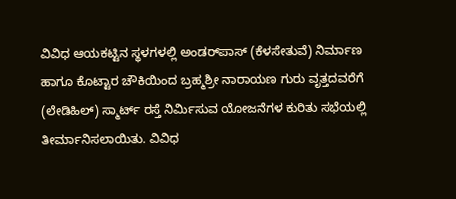ವಿವಿಧ ಆಯಕಟ್ಟಿನ ಸ್ಥಳಗಳಲ್ಲಿ ಅಂಡರ್‌ಪಾಸ್ (ಕೆಳಸೇತುವೆ) ನಿರ್ಮಾಣ ಹಾಗೂ ಕೊಟ್ಟಾರ ಚೌಕಿಯಿಂದ ಬ್ರಹ್ಮಶ್ರೀ ನಾರಾಯಣ ಗುರು ವೃತ್ತದವರೆಗೆ (ಲೇಡಿಹಿಲ್) ಸ್ಮಾರ್ಟ್ ರಸ್ತೆ ನಿರ್ಮಿಸುವ ಯೋಜನೆಗಳ ಕುರಿತು ಸಭೆಯಲ್ಲಿ ತೀರ್ಮಾನಿಸಲಾಯಿತು. ವಿವಿಧ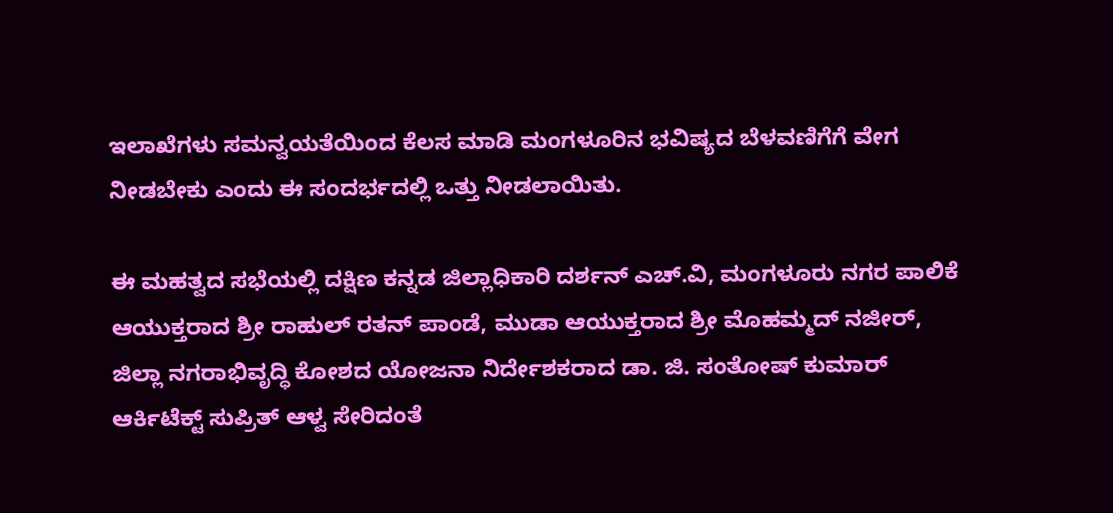ಇಲಾಖೆಗಳು ಸಮನ್ವಯತೆಯಿಂದ ಕೆಲಸ ಮಾಡಿ ಮಂಗಳೂರಿನ ಭವಿಷ್ಯದ ಬೆಳವಣಿಗೆಗೆ ವೇಗ ನೀಡಬೇಕು ಎಂದು ಈ ಸಂದರ್ಭದಲ್ಲಿ ಒತ್ತು ನೀಡಲಾಯಿತು.

ಈ ಮಹತ್ವದ ಸಭೆಯಲ್ಲಿ ದಕ್ಷಿಣ ಕನ್ನಡ ಜಿಲ್ಲಾಧಿಕಾರಿ ದರ್ಶನ್ ಎಚ್.ವಿ, ಮಂಗಳೂರು ನಗರ ಪಾಲಿಕೆ ಆಯುಕ್ತರಾದ ಶ್ರೀ ರಾಹುಲ್ ರತನ್ ಪಾಂಡೆ, ಮುಡಾ ಆಯುಕ್ತರಾದ ಶ್ರೀ ಮೊಹಮ್ಮದ್ ನಜೀರ್, ಜಿಲ್ಲಾ ನಗರಾಭಿವೃದ್ಧಿ ಕೋಶದ ಯೋಜನಾ ನಿರ್ದೇಶಕರಾದ ಡಾ. ಜಿ. ಸಂತೋಷ್ ಕುಮಾರ್ ಆರ್ಕಿಟೆಕ್ಟ್ ಸುಪ್ರಿತ್ ಆಳ್ವ ಸೇರಿದಂತೆ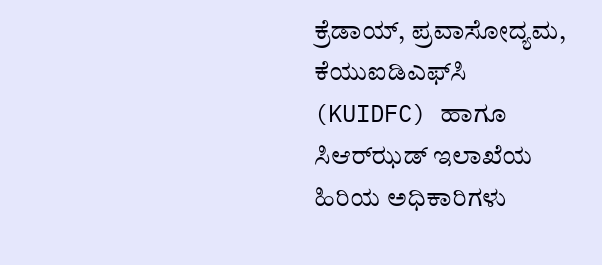ಕ್ರೆಡಾಯ್, ಪ್ರವಾಸೋದ್ಯಮ, ಕೆಯುಐಡಿಎಫ್‌ಸಿ (KUIDFC) ಹಾಗೂ ಸಿಆರ್‌ಝಡ್ ಇಲಾಖೆಯ ಹಿರಿಯ ಅಧಿಕಾರಿಗಳು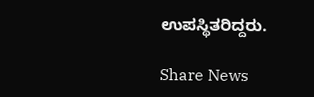ಉಪಸ್ಥಿತರಿದ್ದರು.

Share News